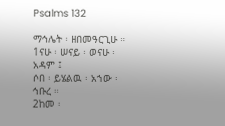Psalms 132

ማኅሌት ፡ ዘበመዓርጊሁ ።
1ናሁ ፡ ሠናይ ፡ ወናሁ ፡ አዳም ፤
ሶበ ፡ ይሄልዉ ፡ አኀው ፡ ኅቡረ ።
2ከመ ፡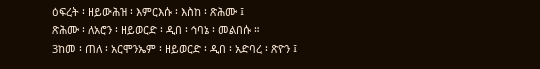ዕፍረት ፡ ዘይውሕዝ ፡ እምርእሱ ፡ እስከ ፡ ጽሕሙ ፤
ጽሕሙ ፡ ለአሮን ፡ ዘይወርድ ፡ ዲበ ፡ ኅባኔ ፡ መልበሱ ።
3ከመ ፡ ጠለ ፡ አርሞንኤም ፡ ዘይወርድ ፡ ዲበ ፡ አድባረ ፡ ጽዮን ፤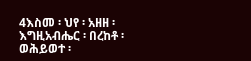4እስመ ፡ ህየ ፡ አዘዘ ፡ እግዚአብሔር ፡ በረከቶ ፡
ወሕይወተ ፡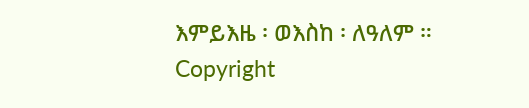እምይእዜ ፡ ወእስከ ፡ ለዓለም ።
Copyright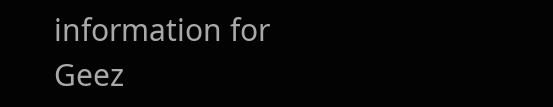information for Geez